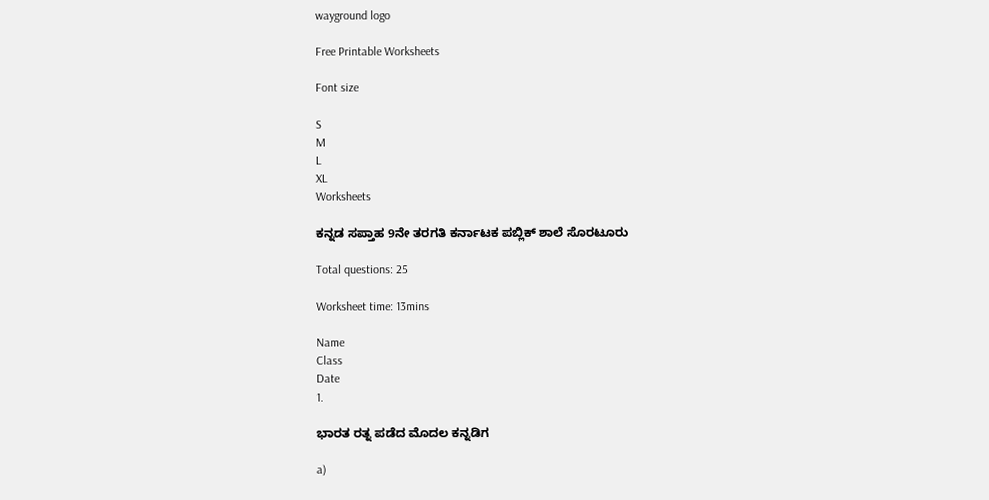wayground logo

Free Printable Worksheets

Font size

S
M
L
XL
Worksheets

ಕನ್ನಡ ಸಪ್ತಾಹ 9ನೇ ತರಗತಿ ಕರ್ನಾಟಕ ಪಬ್ಲಿಕ್ ಶಾಲೆ ಸೊರಟೂರು

Total questions: 25

Worksheet time: 13mins

Name
Class
Date
1.

ಭಾರತ ರತ್ನ ಪಡೆದ ಮೊದಲ ಕನ್ನಡಿಗ

a)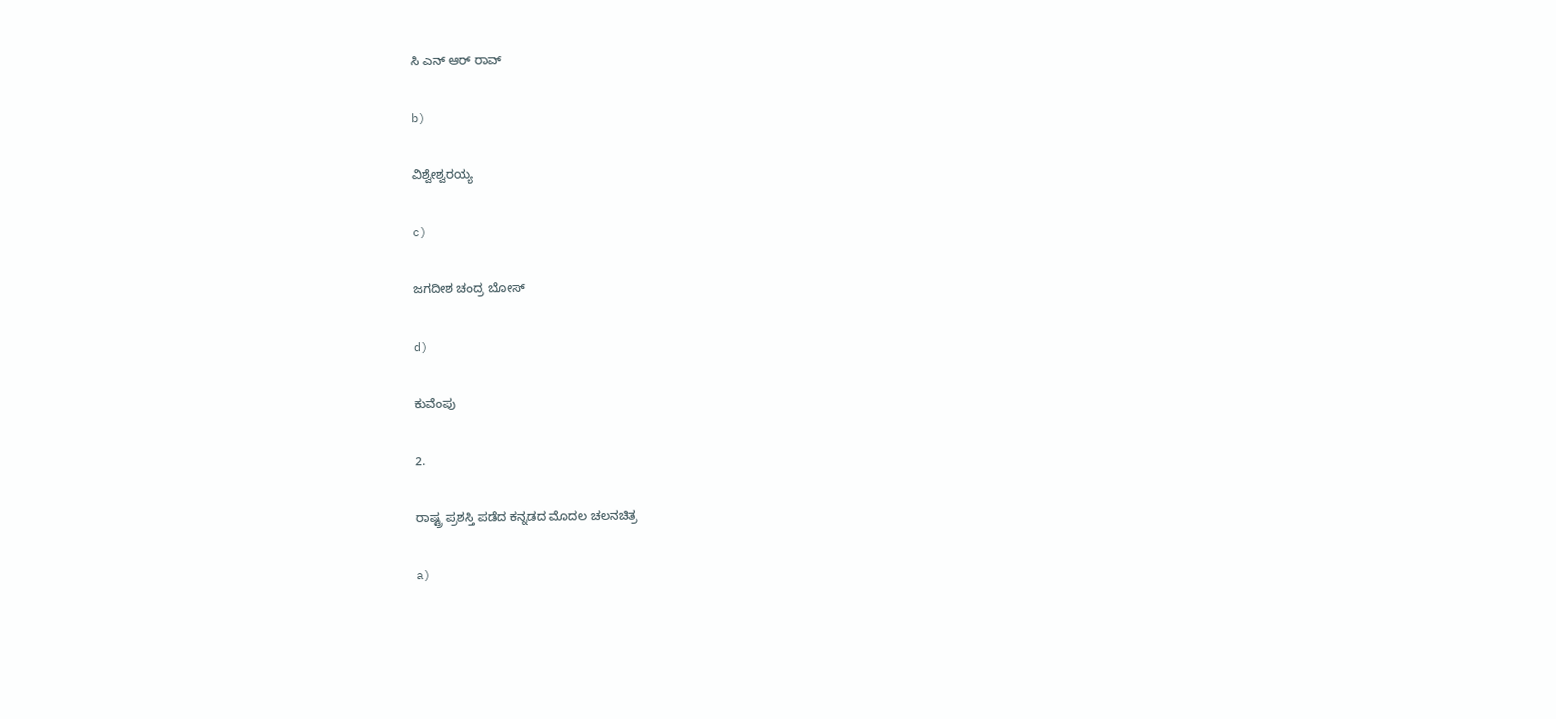ಸಿ ಎನ್ ಆರ್ ರಾವ್

b)

ವಿಶ್ವೇಶ್ವರಯ್ಯ

c)

ಜಗದೀಶ ಚಂದ್ರ ಬೋಸ್

d)

ಕುವೆಂಪು

2.

ರಾಷ್ಟ್ರ ಪ್ರಶಸ್ತಿ ಪಡೆದ ಕನ್ನಡದ ಮೊದಲ ಚಲನಚಿತ್ರ

a)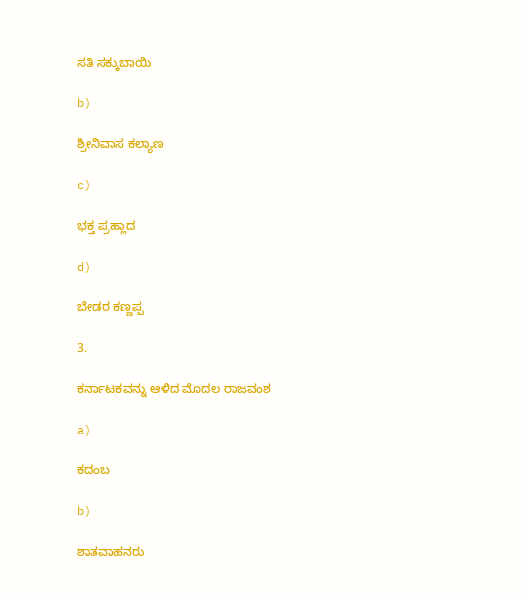ಸತಿ ಸಕ್ಕುಬಾಯಿ

b)

ಶ್ರೀನಿವಾಸ ಕಲ್ಯಾಣ

c)

ಭಕ್ತ ಪ್ರಹ್ಲಾದ

d)

ಬೇಡರ ಕಣ್ಣಪ್ಪ

3.

ಕರ್ನಾಟಕವನ್ನು ಆಳಿದ ಮೊದಲ ರಾಜವಂಶ

a)

ಕದಂಬ

b)

ಶಾತವಾಹನರು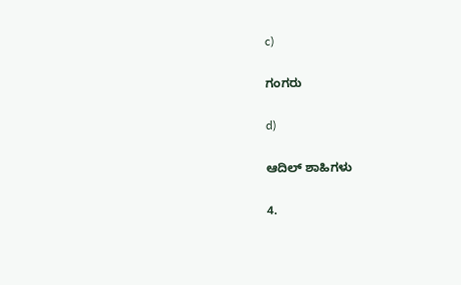c)

ಗಂಗರು

d)

ಆದಿಲ್ ಶಾಹಿಗಳು

4.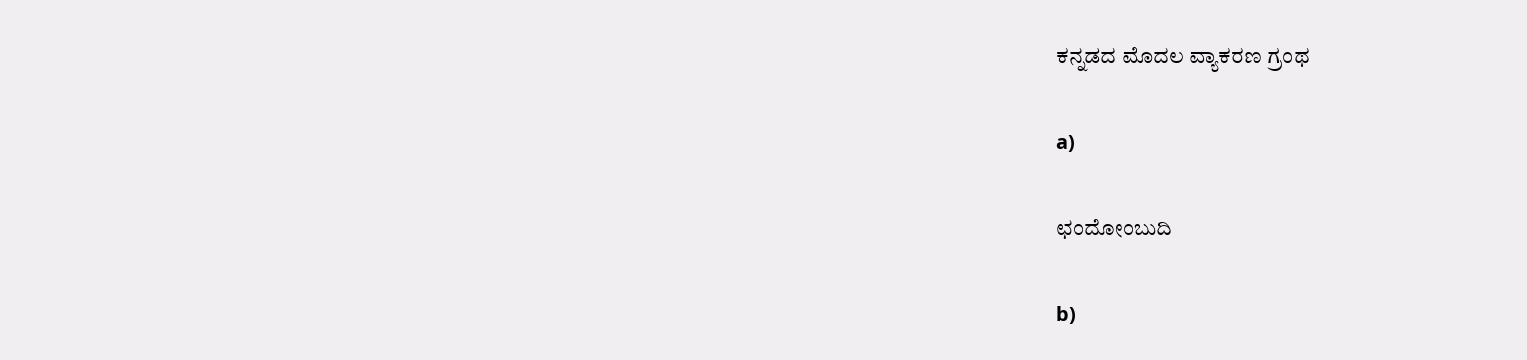ಕನ್ನಡದ ಮೊದಲ ವ್ಯಾಕರಣ ಗ್ರಂಥ

a)

ಛಂದೋಂಬುದಿ

b)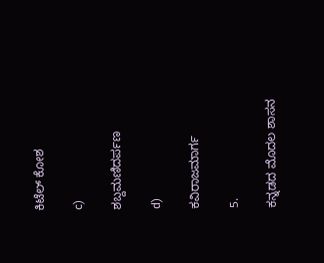ಕಿಟೆಲ್ ಕೋಶ

c)

ಶಬ್ದಮಣಿದರ್ಪಣ

d)

ಕವಿರಾಜಮಾರ್ಗ

5.

ಕನ್ನಡದ ಮೊದಲ ಶಾಸನ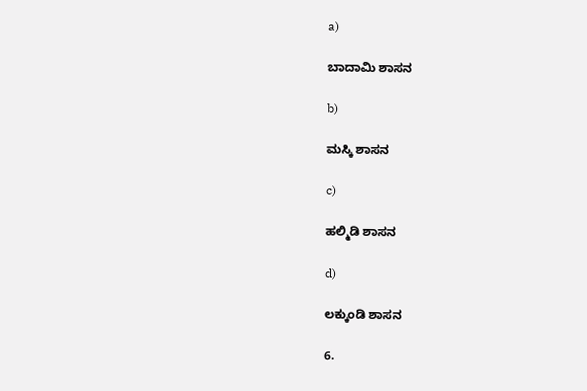a)

ಬಾದಾಮಿ ಶಾಸನ

b)

ಮಸ್ಕಿ ಶಾಸನ

c)

ಹಲ್ಮಿಡಿ ಶಾಸನ

d)

ಲಕ್ಕುಂಡಿ ಶಾಸನ

6.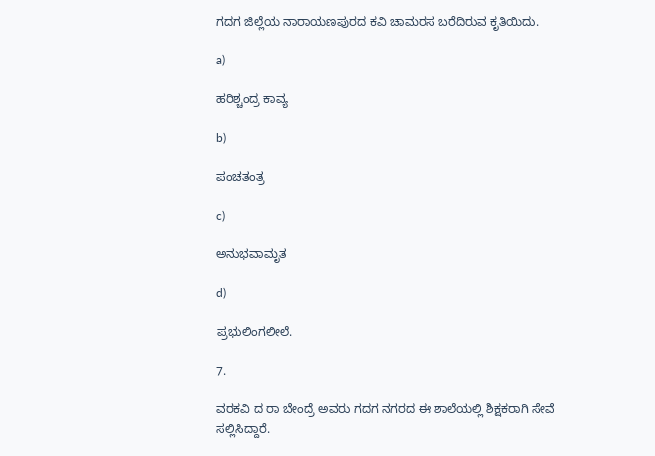ಗದಗ ಜಿಲ್ಲೆಯ ನಾರಾಯಣಪುರದ ಕವಿ ಚಾಮರಸ ಬರೆದಿರುವ ಕೃತಿಯಿದು.

a)

ಹರಿಶ್ಚಂದ್ರ ಕಾವ್ಯ

b)

ಪಂಚತಂತ್ರ

c)

ಅನುಭವಾಮೃತ

d)

ಪ್ರಭುಲಿಂಗಲೀಲೆ.

7.

ವರಕವಿ ದ ರಾ ಬೇಂದ್ರೆ ಅವರು ಗದಗ ನಗರದ ಈ ಶಾಲೆಯಲ್ಲಿ ಶಿಕ್ಷಕರಾಗಿ ಸೇವೆ ಸಲ್ಲಿಸಿದ್ದಾರೆ.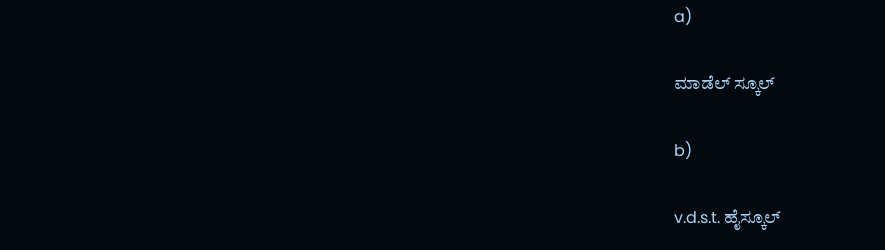a)

ಮಾಡೆಲ್ ಸ್ಕೂಲ್

b)

v.d.s.t. ಹೈಸ್ಕೂಲ್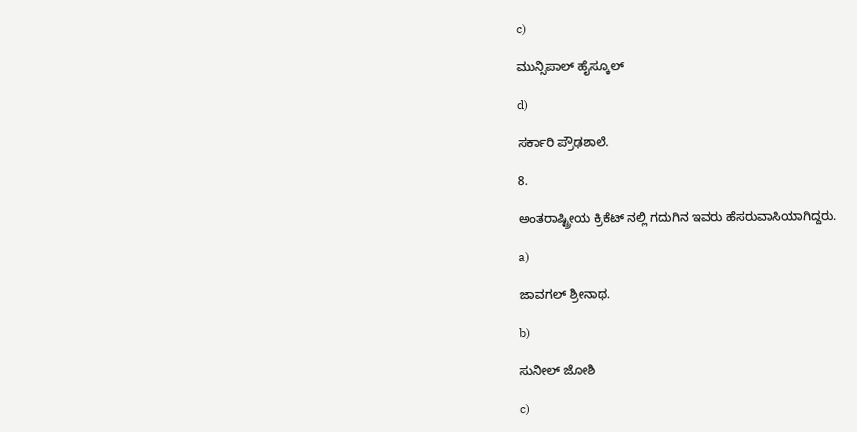c)

ಮುನ್ಸಿಪಾಲ್ ಹೈಸ್ಕೂಲ್

d)

ಸರ್ಕಾರಿ ಪ್ರೌಢಶಾಲೆ.

8.

ಅಂತರಾಷ್ಟ್ರೀಯ ಕ್ರಿಕೆಟ್ ನಲ್ಲಿ ಗದುಗಿನ ಇವರು ಹೆಸರುವಾಸಿಯಾಗಿದ್ದರು.

a)

ಜಾವಗಲ್ ಶ್ರೀನಾಥ.

b)

ಸುನೀಲ್ ಜೋಶಿ

c)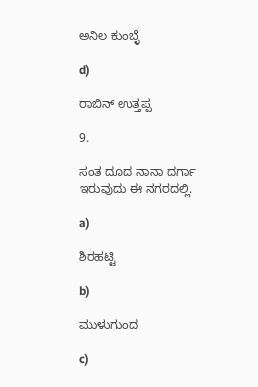ಅನಿಲ ಕುಂಬ್ಳೆ

d)

ರಾಬಿನ್ ಉತ್ತಪ್ಪ

9.

ಸಂತ ದೂದ ನಾನಾ ದರ್ಗಾ ಇರುವುದು ಈ ನಗರದಲ್ಲಿ.

a)

ಶಿರಹಟ್ಟಿ

b)

ಮುಳುಗುಂದ

c)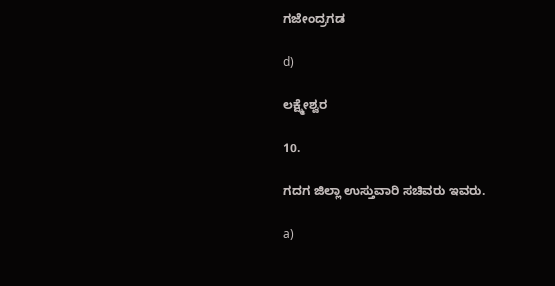ಗಜೇಂದ್ರಗಡ

d)

ಲಕ್ಷ್ಮೇಶ್ವರ

10.

ಗದಗ ಜಿಲ್ಲಾ ಉಸ್ತುವಾರಿ ಸಚಿವರು ಇವರು.

a)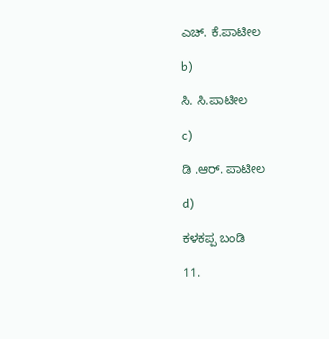ಎಚ್. ಕೆ.ಪಾಟೀಲ

b)

ಸಿ. ಸಿ.ಪಾಟೀಲ

c)

ಡಿ .ಆರ್. ಪಾಟೀಲ

d)

ಕಳಕಪ್ಪ ಬಂಡಿ

11.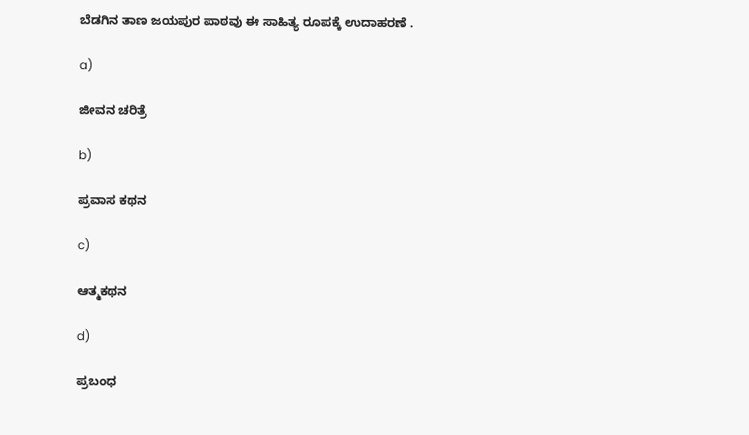ಬೆಡಗಿನ ತಾಣ ಜಯಪುರ ಪಾಠವು ಈ ಸಾಹಿತ್ಯ ರೂಪಕ್ಕೆ ಉದಾಹರಣೆ ‌.

a)

ಜೀವನ ಚರಿತ್ರೆ

b)

ಪ್ರವಾಸ ಕಥನ

c)

ಆತ್ಮಕಥನ

d)

ಪ್ರಬಂಧ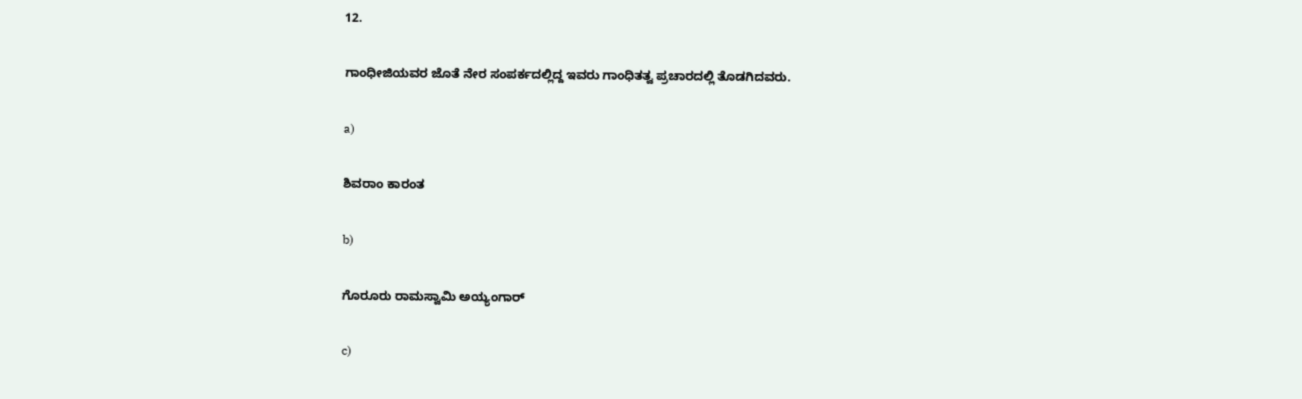12.

ಗಾಂಧೀಜಿಯವರ ಜೊತೆ ನೇರ ಸಂಪರ್ಕದಲ್ಲಿದ್ದ ಇವರು ಗಾಂಧಿತತ್ವ ಪ್ರಚಾರದಲ್ಲಿ ತೊಡಗಿದವರು.

a)

ಶಿವರಾಂ ಕಾರಂತ

b)

ಗೊರೂರು ರಾಮಸ್ವಾಮಿ ಅಯ್ಯಂಗಾರ್

c)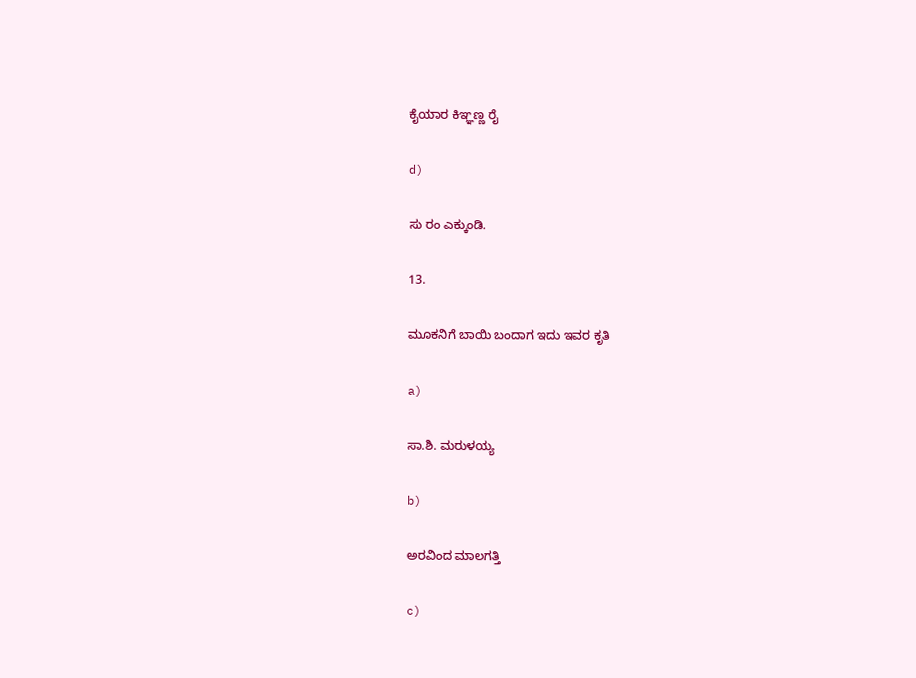ಕೈಯಾರ ಕಿಞ್ಞಣ್ಣ ರೈ

d)

ಸು ರಂ ಎಕ್ಕುಂಡಿ.

13.

ಮೂಕನಿಗೆ ಬಾಯಿ ಬಂದಾಗ ಇದು ಇವರ ಕೃತಿ

a)

ಸಾ.ಶಿ. ಮರುಳಯ್ಯ

b)

ಅರವಿಂದ ಮಾಲಗತ್ತಿ

c)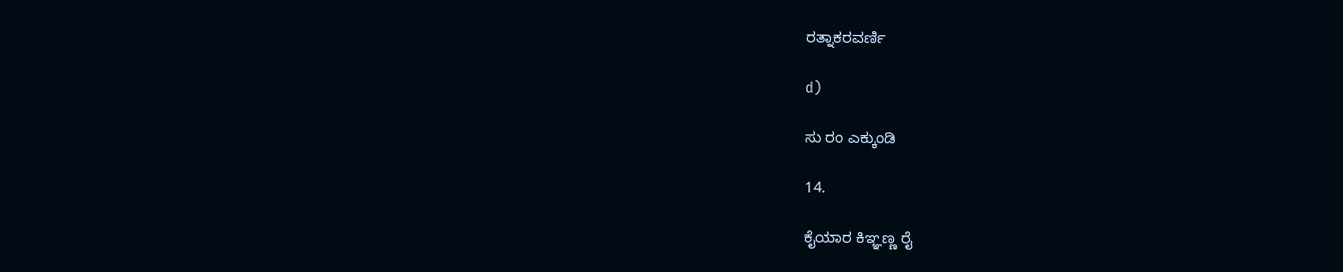ರತ್ನಾಕರವರ್ಣಿ

d)

ಸು ರಂ ಎಕ್ಕುಂಡಿ

14.

ಕೈಯಾರ ಕಿಞ್ಞಣ್ಣ ರೈ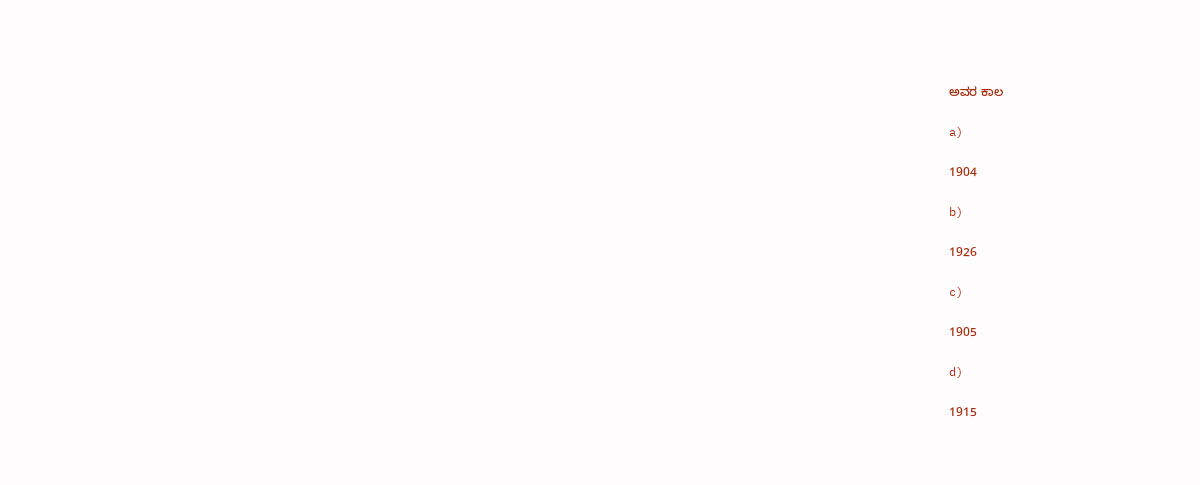ಅವರ ಕಾಲ

a)

1904

b)

1926

c)

1905

d)

1915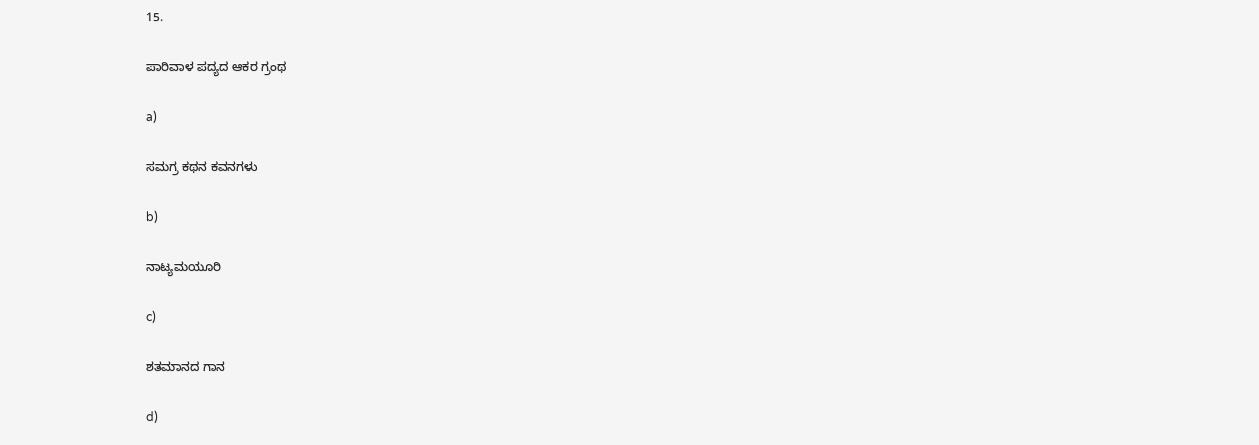15.

ಪಾರಿವಾಳ ಪದ್ಯದ ಆಕರ ಗ್ರಂಥ

a)

ಸಮಗ್ರ ಕಥನ ಕವನಗಳು

b)

ನಾಟ್ಯಮಯೂರಿ

c)

ಶತಮಾನದ ಗಾನ

d)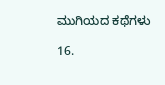ಮುಗಿಯದ ಕಥೆಗಳು

16.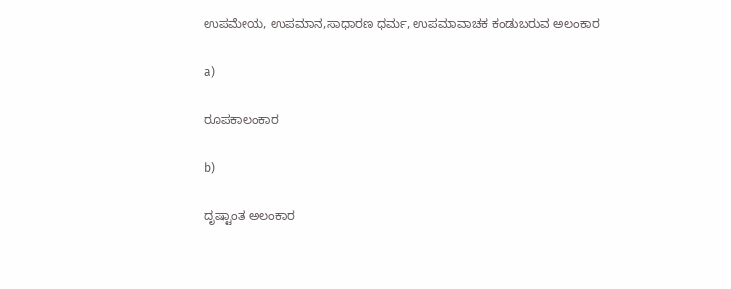ಉಪಮೇಯ, ಉಪಮಾನ,ಸಾಧಾರಣ ಧರ್ಮ, ಉಪಮಾವಾಚಕ ಕಂಡುಬರುವ ಅಲಂಕಾರ

a)

ರೂಪಕಾಲಂಕಾರ

b)

ದೃಷ್ಟಾಂತ ಅಲಂಕಾರ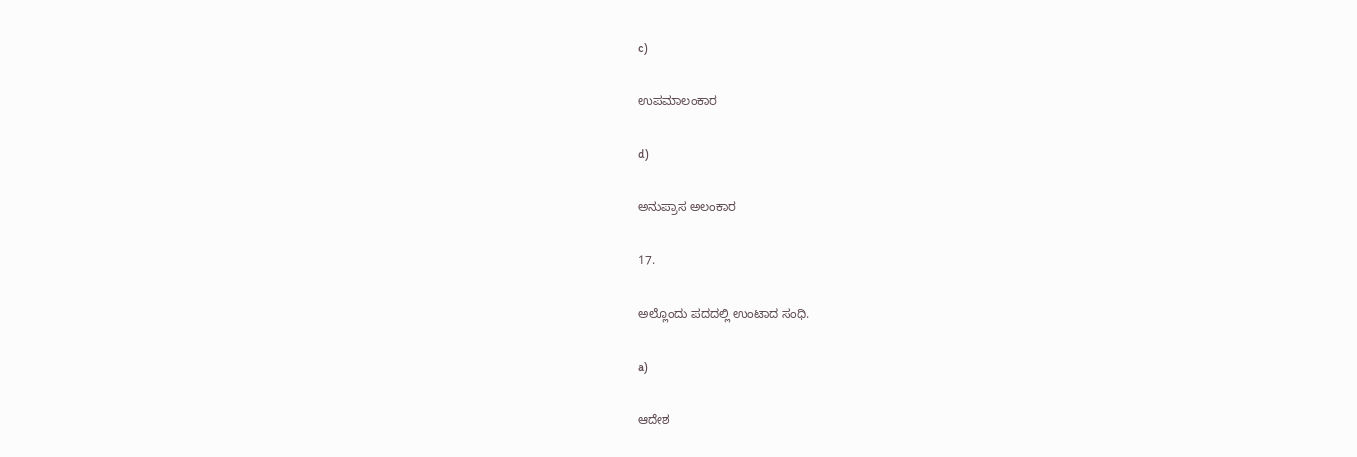c)

ಉಪಮಾಲಂಕಾರ

d)

ಅನುಪ್ರಾಸ ಅಲಂಕಾರ

17.

ಅಲ್ಲೊಂದು ಪದದಲ್ಲಿ ಉಂಟಾದ ಸಂಧಿ.

a)

ಆದೇಶ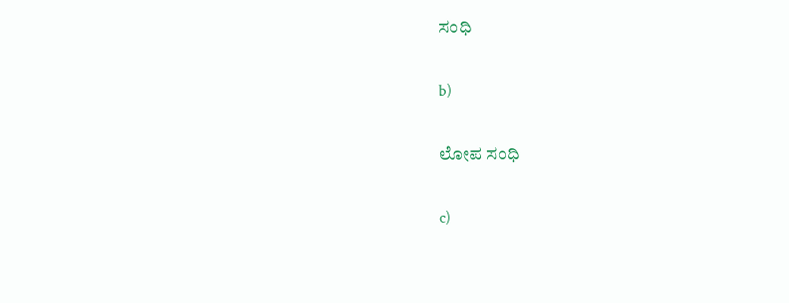ಸಂಧಿ

b)

ಲೋಪ ಸಂಧಿ

c)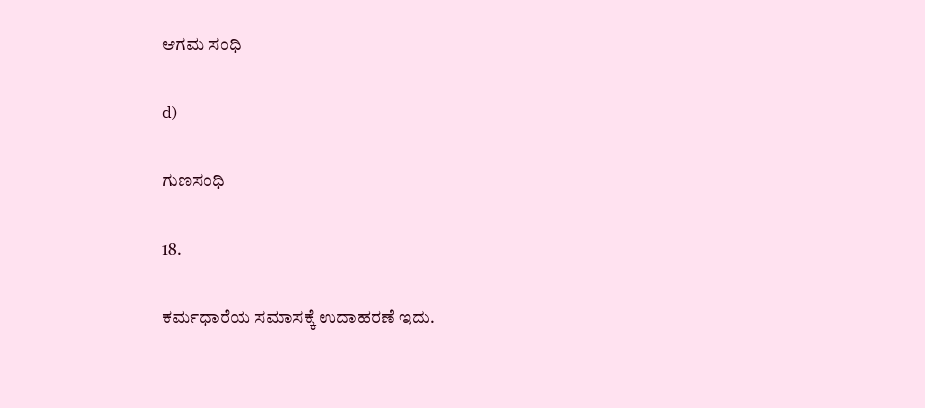ಆಗಮ ಸಂಧಿ

d)

ಗುಣಸಂಧಿ

18.

ಕರ್ಮಧಾರೆಯ ಸಮಾಸಕ್ಕೆ ಉದಾಹರಣೆ ಇದು.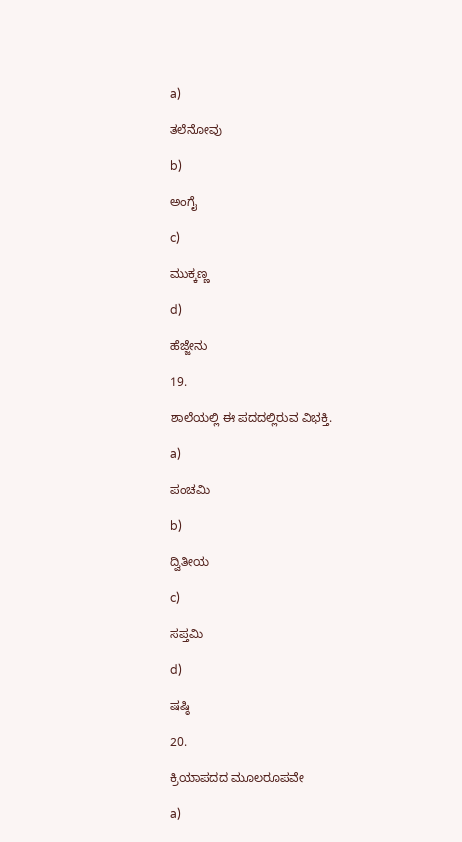a)

ತಲೆನೋವು

b)

ಅಂಗೈ

c)

ಮುಕ್ಕಣ್ಣ

d)

ಹೆಜ್ಜೇನು

19.

ಶಾಲೆಯಲ್ಲಿ ಈ ಪದದಲ್ಲಿರುವ ವಿಭಕ್ತಿ.

a)

ಪಂಚಮಿ

b)

ದ್ವಿತೀಯ

c)

ಸಪ್ತಮಿ

d)

ಷಷ್ಠಿ

20.

ಕ್ರಿಯಾಪದದ ಮೂಲರೂಪವೇ

a)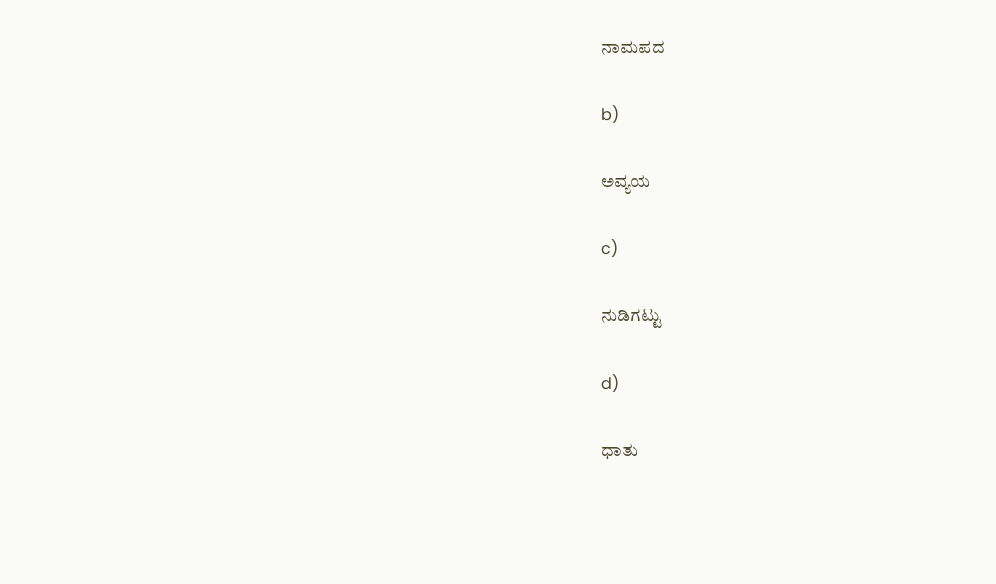ನಾಮಪದ

b)

ಅವ್ಯಯ

c)

ನುಡಿಗಟ್ಟು

d)

ಧಾತು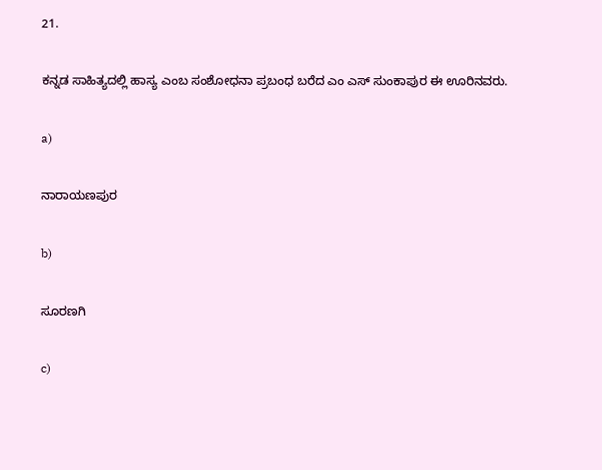21.

ಕನ್ನಡ ಸಾಹಿತ್ಯದಲ್ಲಿ ಹಾಸ್ಯ ಎಂಬ ಸಂಶೋಧನಾ ಪ್ರಬಂಧ ಬರೆದ ಎಂ ಎಸ್ ಸುಂಕಾಪುರ ಈ ಊರಿನವರು.

a)

ನಾರಾಯಣಪುರ

b)

ಸೂರಣಗಿ

c)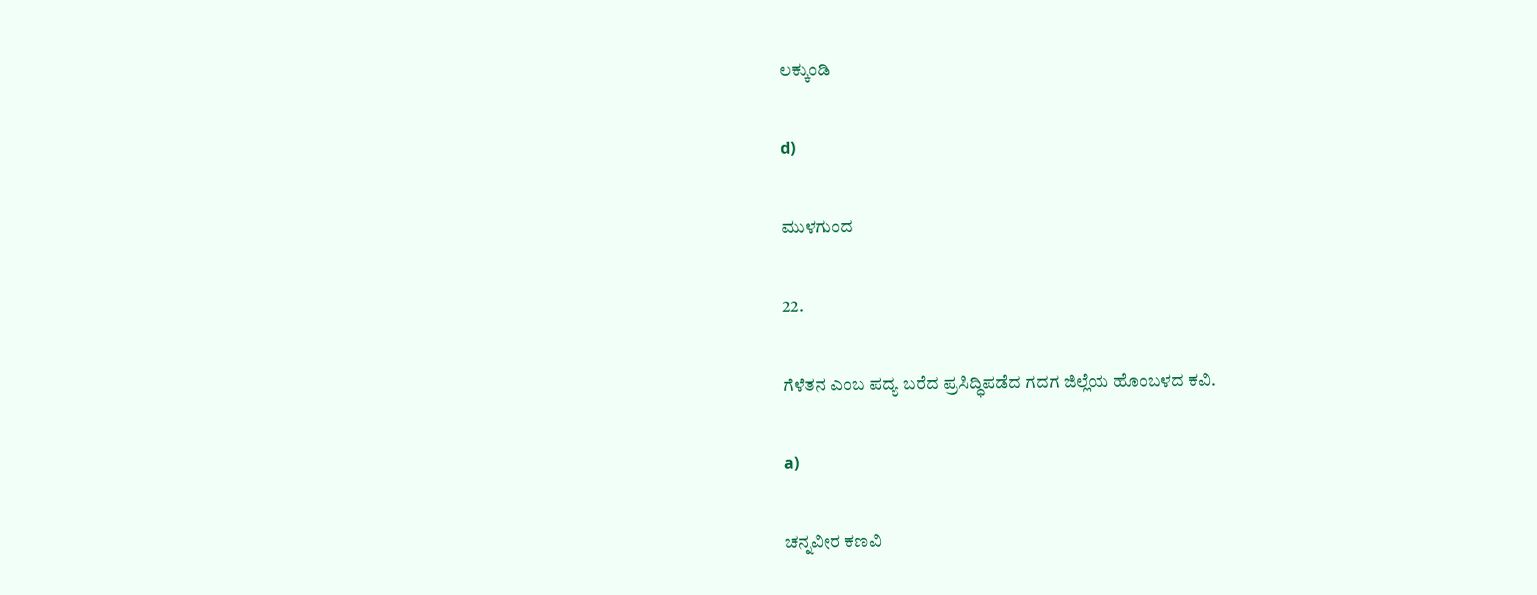ಲಕ್ಕುಂಡಿ

d)

ಮುಳಗುಂದ

22.

ಗೆಳೆತನ ಎಂಬ ಪದ್ಯ ಬರೆದ ಪ್ರಸಿದ್ಧಿಪಡೆದ ಗದಗ ಜಿಲ್ಲೆಯ ಹೊಂಬಳದ ಕವಿ.

a)

ಚನ್ನವೀರ ಕಣವಿ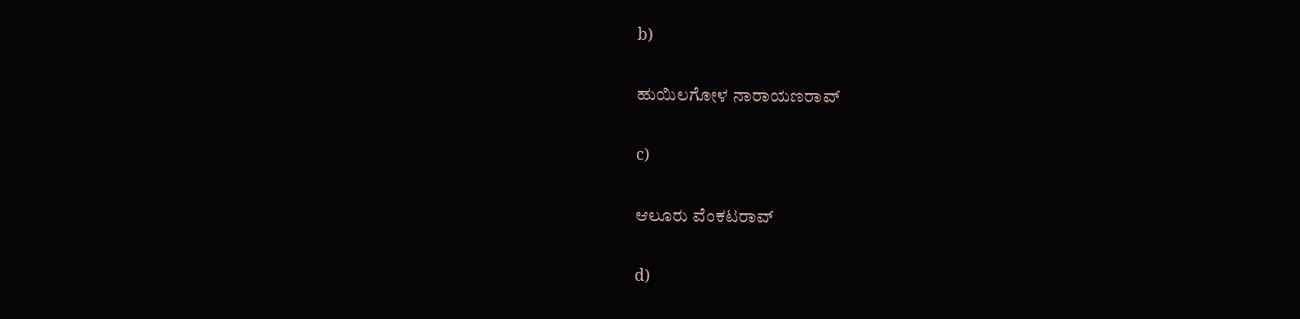b)

ಹುಯಿಲಗೋಳ ನಾರಾಯಣರಾವ್

c)

ಆಲೂರು ವೆಂಕಟರಾವ್

d)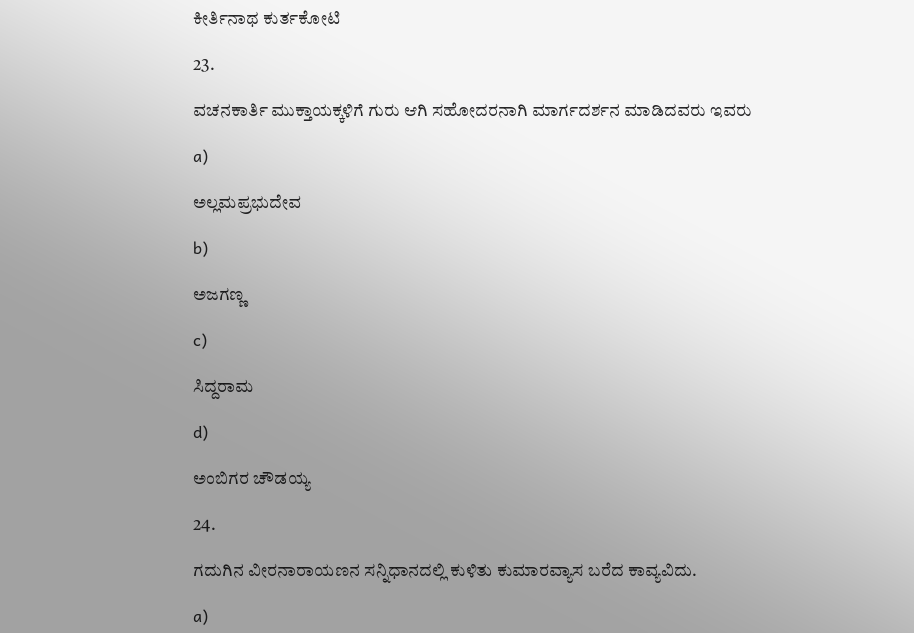ಕೀರ್ತಿನಾಥ ಕುರ್ತಕೋಟಿ

23.

ವಚನಕಾರ್ತಿ ಮುಕ್ತಾಯಕ್ಕಳಿಗೆ ಗುರು ಆಗಿ ಸಹೋದರನಾಗಿ ಮಾರ್ಗದರ್ಶನ ಮಾಡಿದವರು ಇವರು

a)

ಅಲ್ಲಮಪ್ರಭುದೇವ

b)

ಅಜಗಣ್ಣ

c)

ಸಿದ್ದರಾಮ

d)

ಅಂಬಿಗರ ಚೌಡಯ್ಯ

24.

ಗದುಗಿನ ವೀರನಾರಾಯಣನ ಸನ್ನಿಧಾನದಲ್ಲಿ ಕುಳಿತು ಕುಮಾರವ್ಯಾಸ ಬರೆದ ಕಾವ್ಯವಿದು.

a)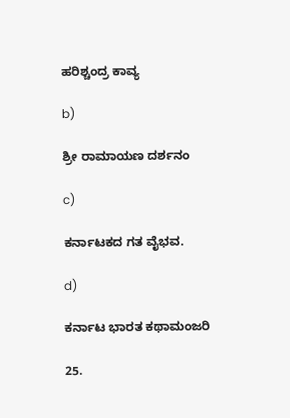ಹರಿಶ್ಚಂದ್ರ ಕಾವ್ಯ

b)

ಶ್ರೀ ರಾಮಾಯಣ ದರ್ಶನಂ

c)

ಕರ್ನಾಟಕದ ಗತ ವೈಭವ.

d)

ಕರ್ನಾಟ ಭಾರತ ಕಥಾಮಂಜರಿ

25.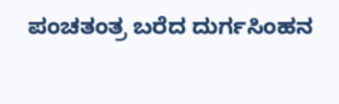ಪಂಚತಂತ್ರ ಬರೆದ ದುರ್ಗಸಿಂಹನ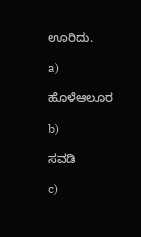ಊರಿದು.

a)

ಹೊಳೆಆಲೂರ

b)

ಸವಡಿ

c)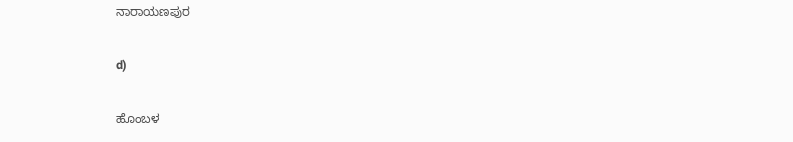ನಾರಾಯಣಪುರ

d)

ಹೊಂಬಳ